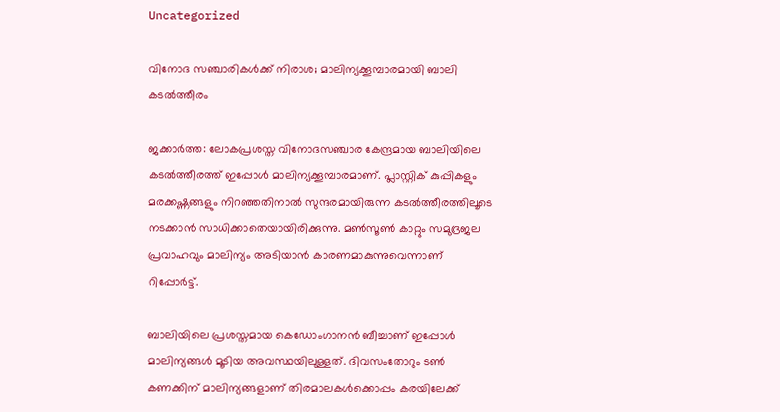Uncategorized

വിനോദ സഞ്ചാരികൾക്ക് നിരാശ; മാലിന്യക്കൂമ്പാരമായി ബാലി കടൽത്തീരം

ജക്കാർത്ത: ലോകപ്രശസ്ത വിനോദസഞ്ചാര കേന്ദ്രമായ ബാലിയിലെ കടൽത്തീരത്ത് ഇപ്പോൾ മാലിന്യക്കൂമ്പാരമാണ്. പ്ലാസ്റ്റിക് കുപ്പികളും മരക്കഷ്ണങ്ങളും നിറഞ്ഞതിനാൽ സുന്ദരമായിരുന്ന കടൽത്തീരത്തിലൂടെ നടക്കാൻ സാധിക്കാതെയായിരിക്കുന്നു. മൺസൂൺ കാറ്റും സമുദ്രജല പ്രവാഹവും മാലിന്യം അടിയാൻ കാരണമാകുന്നുവെന്നാണ് റിപ്പോർട്ട്.

ബാലിയിലെ പ്രശസ്തമായ കെഡോംഗാനൻ ബീച്ചാണ് ഇപ്പോൾ മാലിന്യങ്ങൾ മൂടിയ അവസ്ഥയിലുള്ളത്. ദിവസംതോറും ടൺ കണക്കിന് മാലിന്യങ്ങളാണ് തിരമാലകൾക്കൊപ്പം കരയിലേക്ക്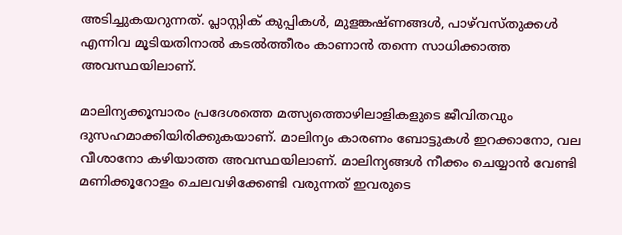അടിച്ചുകയറുന്നത്. പ്ലാസ്റ്റിക് കുപ്പികൾ, മുളങ്കഷ്ണങ്ങൾ, പാഴ്‌വസ്തുക്കൾ എന്നിവ മൂടിയതിനാൽ കടൽത്തീരം കാണാൻ തന്നെ സാധിക്കാത്ത അവസ്ഥയിലാണ്.

മാലിന്യക്കൂമ്പാരം പ്രദേശത്തെ മത്സ്യത്തൊഴിലാളികളുടെ ജീവിതവും ദുസഹമാക്കിയിരിക്കുകയാണ്. മാലിന്യം കാരണം ബോട്ടുകൾ ഇറക്കാനോ, വല വീശാനോ കഴിയാത്ത അവസ്ഥയിലാണ്. മാലിന്യങ്ങൾ നീക്കം ചെയ്യാൻ വേണ്ടി മണിക്കൂറോളം ചെലവഴിക്കേണ്ടി വരുന്നത് ഇവരുടെ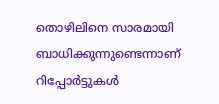തൊഴിലിനെ സാരമായി ബാധിക്കുന്നുണ്ടെന്നാണ് റിപ്പോർട്ടുകൾ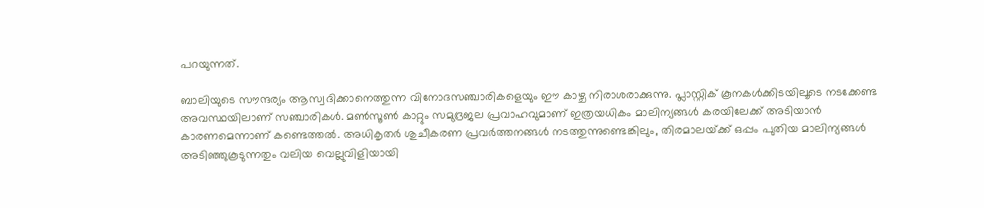പറയുന്നത്.

ബാലിയുടെ സൗന്ദര്യം ആസ്വദിക്കാനെത്തുന്ന വിനോദസഞ്ചാരികളെയും ഈ കാഴ്ച നിരാശരാക്കുന്നു. പ്ലാസ്റ്റിക് കൂനകൾക്കിടയിലൂടെ നടക്കേണ്ട അവസ്ഥയിലാണ് സഞ്ചാരികൾ. മൺസൂൺ കാറ്റും സമുദ്രജല പ്രവാഹവുമാണ് ഇത്രയധികം മാലിന്യങ്ങൾ കരയിലേക്ക് അടിയാൻ കാരണമെന്നാണ് കണ്ടെത്തൽ. അധികൃതർ ശുചീകരണ പ്രവർത്തനങ്ങൾ നടത്തുന്നുണ്ടെങ്കിലും, തിരമാലയ്‌ക്ക് ഒപ്പം പുതിയ മാലിന്യങ്ങൾ അടിഞ്ഞുകൂടുന്നതും വലിയ വെല്ലുവിളിയായി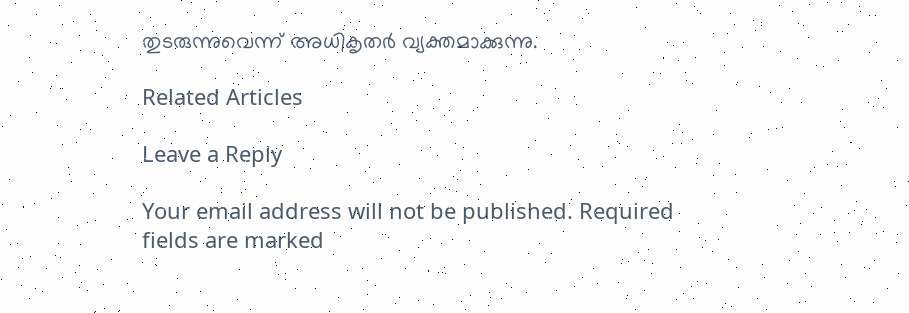തുടരുന്നുവെന്ന് അധികൃതർ വ്യക്തമാക്കുന്നു.

Related Articles

Leave a Reply

Your email address will not be published. Required fields are marked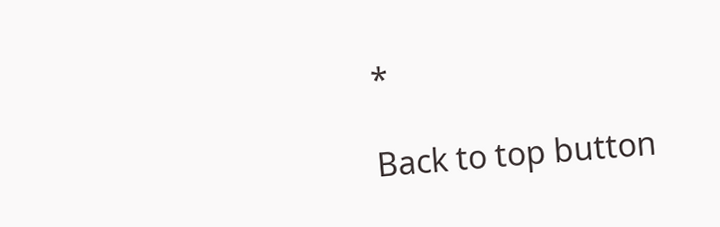*

Back to top button